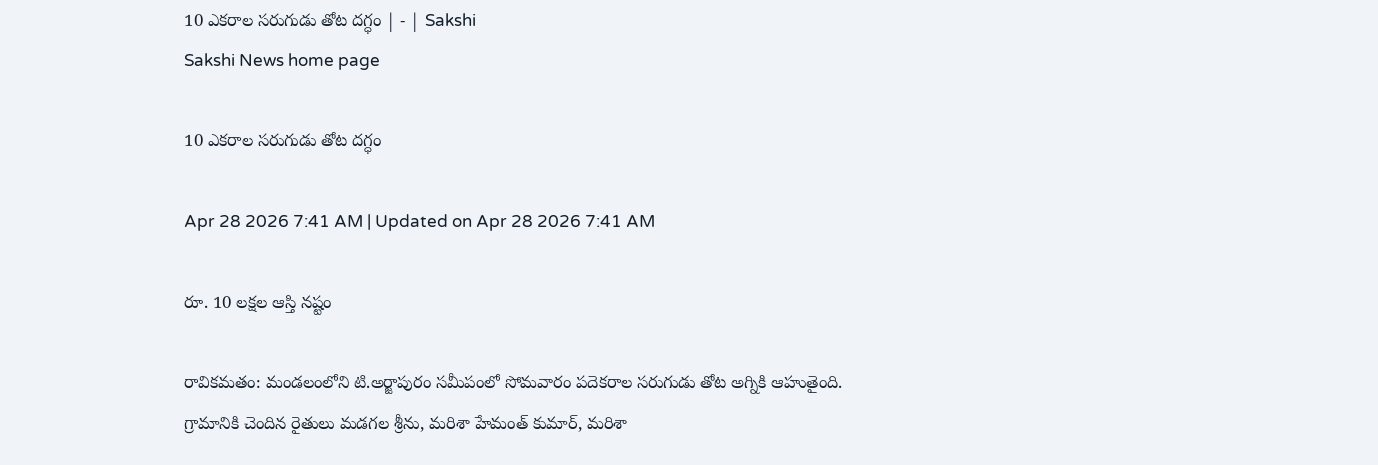10 ఎకరాల సరుగుడు తోట దగ్ధం | - | Sakshi
Sakshi News home page

10 ఎకరాల సరుగుడు తోట దగ్ధం

Apr 28 2026 7:41 AM | Updated on Apr 28 2026 7:41 AM

రూ. 10 లక్షల ఆస్తి నష్టం

రావికమతం: మండలంలోని టి.అర్జాపురం సమీపంలో సోమవారం పదెకరాల సరుగుడు తోట అగ్నికి ఆహుతైంది. గ్రామానికి చెందిన రైతులు మడగల శ్రీను, మరిశా హేమంత్‌ కుమార్‌, మరిశా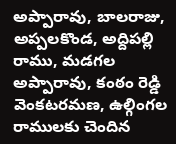అప్పారావు, బాలరాజు, అప్పలకొండ, అద్దిపల్లి రాము, మడగల అప్పారావు, కంఠం రెడ్డి వెంకటరమణ, ఉల్గింగల రాములకు చెందిన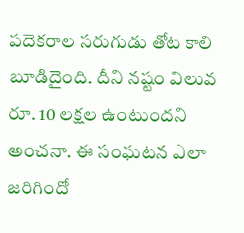పదెకరాల సరుగుడు తోట కాలి బూడిదైంది. దీని నష్టం విలువ రూ. 10 లక్షల ఉంటుందని అంచనా. ఈ సంఘటన ఎలా జరిగిందో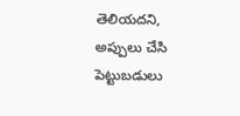తెలియదని, అప్పులు చేసి పెట్టుబడులు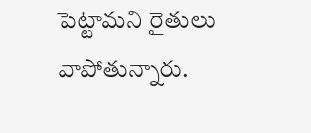పెట్టామని రైతులు వాపోతున్నారు.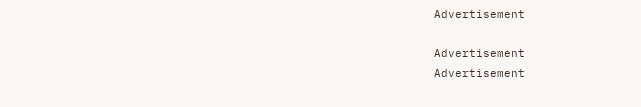Advertisement

Advertisement
Advertisement